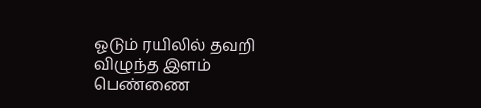ஓடும் ரயிலில் தவறி விழுந்த இளம் பெண்ணை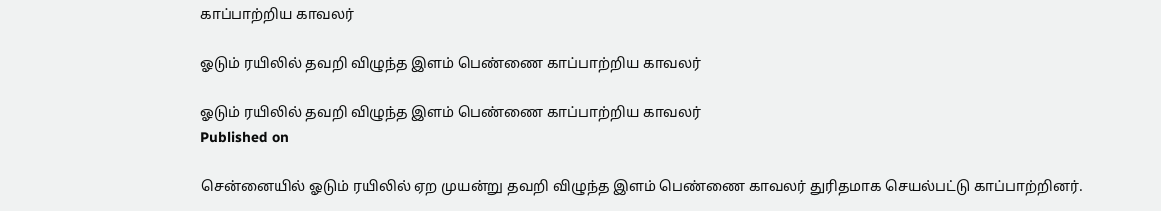காப்பாற்றிய காவலர்

ஓடும் ரயிலில் தவறி விழுந்த இளம் பெண்ணை காப்பாற்றிய காவலர்

ஓடும் ரயிலில் தவறி விழுந்த இளம் பெண்ணை காப்பாற்றிய காவலர்
Published on

சென்னையில் ஓடும் ரயிலில் ஏற முயன்று தவறி விழுந்த இளம் பெண்ணை காவலர் துரிதமாக செயல்பட்டு காப்பாற்றினர்.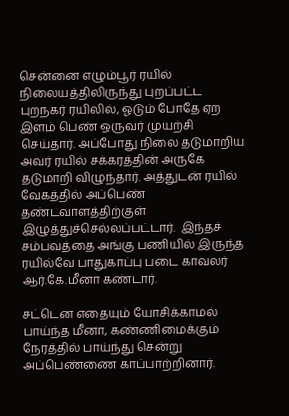சென்னை எழும்பூர் ரயில் நிலையத்திலிருந்து புறப்பட்ட புறநகர் ரயிலில், ஓடும் போதே ஏற இளம் பெண் ஒருவர் முயற்சி செய்தார். அப்போது நிலை தடுமாறிய அவர் ரயில் சக்கரத்தின் அருகே தடுமாறி விழுந்தார். அத்துடன் ரயில் வேகத்தில் அப்பெண் தண்டவாளத்திற்குள் இழுத்துச்செல்லப்பட்டார்.  இந்தச் சம்பவத்தை அங்கு பணியில் இருந்த ரயில்வே பாதுகாப்பு படை காவலர் ஆர்.கே.மீனா கண்டார்.

சட்டென எதையும் யோசிக்காமல் பாய்ந்த மீனா, கண்ணிமைக்கும் நேரத்தில் பாய்ந்து சென்று அப்பெண்ணை காப்பாற்றினார்.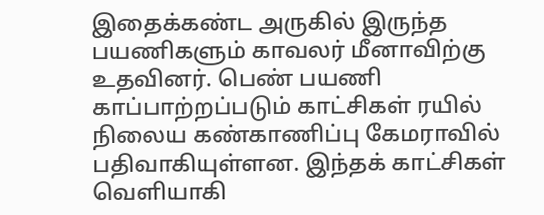இதைக்கண்ட அருகில் இருந்த பயணிகளும் காவலர் மீனாவிற்கு உதவினர். பெண் பயணி காப்பாற்றப்படும் காட்சிகள் ரயில் நிலைய கண்காணிப்பு கேமராவில் பதிவாகியுள்ளன. இந்தக் காட்சிகள் வெளியாகி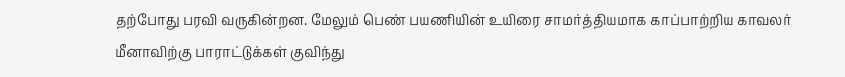தற்போது பரவி வருகின்றன. மேலும் பெண் பயணியின் உயிரை சாமர்த்தியமாக காப்பாற்றிய காவலர் மீனாவிற்கு பாராட்டுக்கள் குவிந்து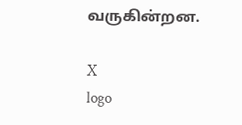வருகின்றன.

X
logo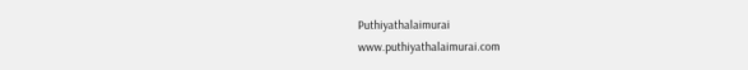Puthiyathalaimurai
www.puthiyathalaimurai.com